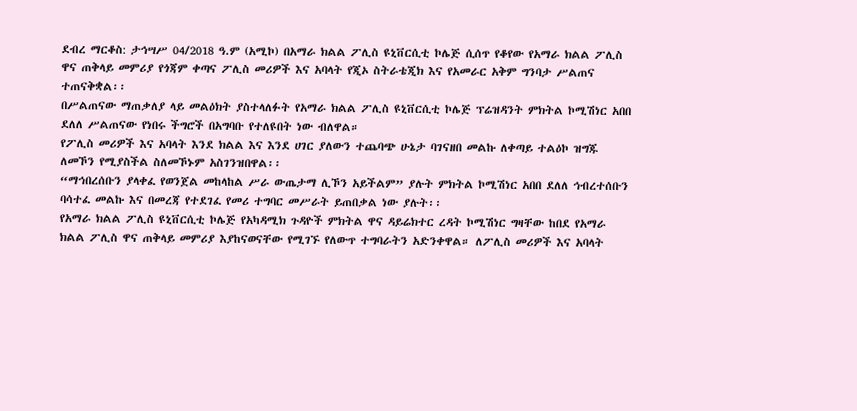ደብረ ማርቆስ: ታኅሣሥ 04/2018 ዓ.ም (አሚኮ) በአማራ ክልል ፖሊስ ዩኒቨርሲቲ ኮሌጅ ሲሰጥ የቆየው የአማራ ክልል ፖሊስ ዋና ጠቅላይ መምሪያ የጎጃም ቀጣና ፖሊስ መሪዎች እና አባላት የጂኦ ስትራቴጂክ እና የአመራር አቅም ግንባታ ሥልጠና ተጠናቅቋል፡፡
በሥልጠናው ማጠቃለያ ላይ መልዕክት ያስተላለፉት የአማራ ክልል ፖሊስ ዩኒቨርሲቲ ኮሌጅ ፕሬዝዳንት ምክትል ኮሚሽነር አበበ ደለለ ሥልጠናው የነበሩ ችግሮች በአግባቡ የተለዩበት ነው ብለዋል።
የፖሊስ መሪዎች እና አባላት እንደ ክልል እና እንደ ሀገር ያለውን ተጨባጭ ሁኔታ ባገናዘበ መልኩ ለቀጣይ ተልዕኮ ዝግጁ ለመኾን የሚያስችል ስለመኾኑም አስገንዝበዋል፡፡
“ማኅበረሰቡን ያላቀፈ የወንጀል መከላከል ሥራ ውጤታማ ሊኾን አይችልም” ያሉት ምክትል ኮሚሽነር አበበ ደለለ ኅብረተሰቡን ባሳተፈ መልኩ እና በመረጃ የተደገፈ የመሪ ተግባር መሥራት ይጠበቃል ነው ያሉት፡፡
የአማራ ክልል ፖሊስ ዩኒቨርሲቲ ኮሌጅ የአካዳሚክ ጉዳዮች ምክትል ዋና ዳይሬክተር ረዳት ኮሚሽነር ግዛቸው ከበደ የአማራ ክልል ፖሊስ ዋና ጠቅላይ መምሪያ እያከናወናቸው የሚገኙ የለውጥ ተግባራትን አድንቀዋል። ለፖሊስ መሪዎች እና አባላት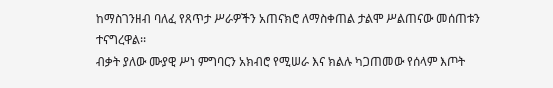ከማስገንዘብ ባለፈ የጸጥታ ሥራዎችን አጠናክሮ ለማስቀጠል ታልሞ ሥልጠናው መሰጠቱን ተናግረዋል፡፡
ብቃት ያለው ሙያዊ ሥነ ምግባርን አክብሮ የሚሠራ እና ክልሉ ካጋጠመው የሰላም እጦት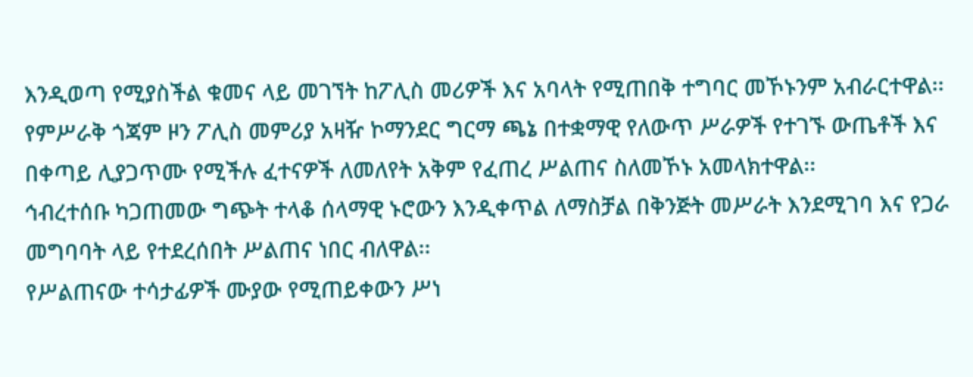እንዲወጣ የሚያስችል ቁመና ላይ መገኘት ከፖሊስ መሪዎች እና አባላት የሚጠበቅ ተግባር መኾኑንም አብራርተዋል፡፡
የምሥራቅ ጎጃም ዞን ፖሊስ መምሪያ አዛዥ ኮማንደር ግርማ ጫኔ በተቋማዊ የለውጥ ሥራዎች የተገኙ ውጤቶች እና በቀጣይ ሊያጋጥሙ የሚችሉ ፈተናዎች ለመለየት አቅም የፈጠረ ሥልጠና ስለመኾኑ አመላክተዋል፡፡
ኅብረተሰቡ ካጋጠመው ግጭት ተላቆ ሰላማዊ ኑሮውን እንዲቀጥል ለማስቻል በቅንጅት መሥራት እንደሚገባ እና የጋራ መግባባት ላይ የተደረሰበት ሥልጠና ነበር ብለዋል፡፡
የሥልጠናው ተሳታፊዎች ሙያው የሚጠይቀውን ሥነ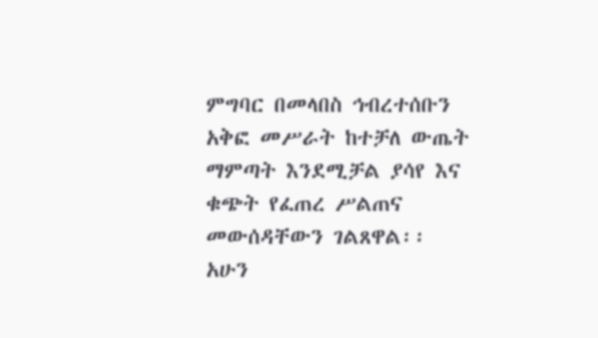ምግባር በመላበስ ኅብረተሰቡን አቅፎ መሥራት ከተቻለ ውጤት ማምጣት እንደሚቻል ያሳየ እና ቁጭት የፈጠረ ሥልጠና መውሰዳቸውን ገልጸዋል፡፡
አሁን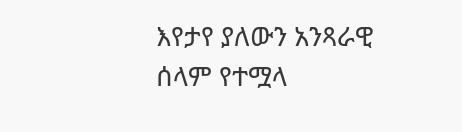እየታየ ያለውን አንጻራዊ ሰላም የተሟላ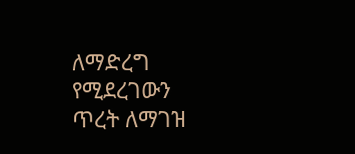ለማድረግ የሚደረገውን ጥረት ለማገዝ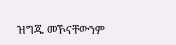ዝግጁ መኾናቸውንም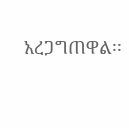አረጋግጠዋል፡፡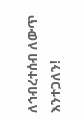ለኅብረተሰብ ለውጥ እንተጋለን!